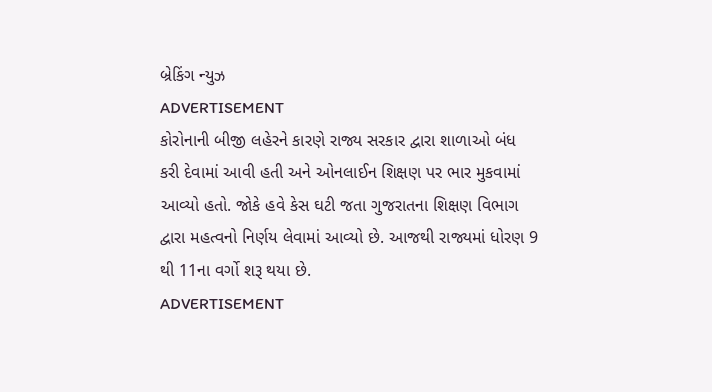બ્રેકિંગ ન્યુઝ
ADVERTISEMENT
કોરોનાની બીજી લહેરને કારણે રાજ્ય સરકાર દ્વારા શાળાઓ બંધ કરી દેવામાં આવી હતી અને ઓનલાઈન શિક્ષણ પર ભાર મુકવામાં આવ્યો હતો. જોકે હવે કેસ ઘટી જતા ગુજરાતના શિક્ષણ વિભાગ દ્વારા મહત્વનો નિર્ણય લેવામાં આવ્યો છે. આજથી રાજ્યમાં ધોરણ 9 થી 11ના વર્ગો શરૂ થયા છે.
ADVERTISEMENT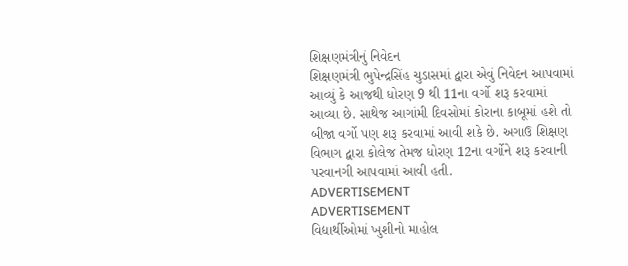શિક્ષણમંત્રીનું નિવેદન
શિક્ષણમંત્રી ભુપેન્દ્રસિંહ ચુડાસમાં દ્વારા એવું નિવેદન આપવામાં આવ્યું કે આજથી ધોરણ 9 થી 11ના વર્ગો શરૂ કરવામાં આવ્યા છે. સાથેજ આગાંમી દિવસોમાં કોરાના કાબૂમાં હશે તો બીજા વર્ગો પણ શરૂ કરવામાં આવી શકે છે. અગાઉ શિક્ષણ વિભાગ દ્વારા કોલેજ તેમજ ધોરણ 12ના વર્ગોને શરૂ કરવાની પરવાનગી આપવામાં આવી હતી.
ADVERTISEMENT
ADVERTISEMENT
વિદ્યાર્થીઓમાં ખુશીનો માહોલ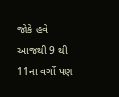જોકે હવે આજથી 9 થી 11ના વર્ગો પણ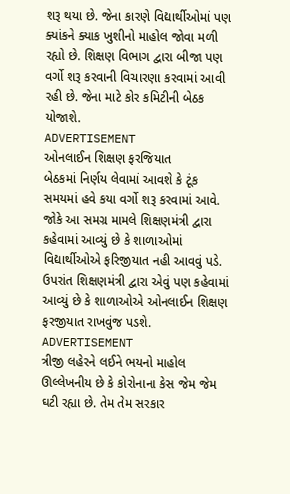શરૂ થયા છે. જેના કારણે વિદ્યાર્થીઓમાં પણ ક્યાંકને ક્યાક ખુશીનો માહોલ જોવા મળી રહ્યો છે. શિક્ષણ વિભાગ દ્વારા બીજા પણ વર્ગો શરૂ કરવાની વિચારણા કરવામાં આવી રહી છે. જેના માટે કોર કમિટીની બેઠક યોજાશે.
ADVERTISEMENT
ઓનલાઈન શિક્ષણ ફરજિયાત
બેઠકમાં નિર્ણય લેવામાં આવશે કે ટૂંક સમયમાં હવે કયા વર્ગો શરૂ કરવામાં આવે. જોકે આ સમગ્ર મામલે શિક્ષણમંત્રી દ્વારા કહેવામાં આવ્યું છે કે શાળાઓમાં વિદ્યાર્થીઓએ ફરિજીયાત નહી આવવું પડે. ઉપરાંત શિક્ષણમંત્રી દ્વારા એવું પણ કહેવામાં આવ્યું છે કે શાળાઓએ ઓનલાઈન શિક્ષણ ફરજીયાત રાખવુંજ પડશે.
ADVERTISEMENT
ત્રીજી લહેરને લઈને ભયનો માહોલ
ઊલ્લેખનીય છે કે કોરોનાના કેસ જેમ જેમ ઘટી રહ્યા છે. તેમ તેમ સરકાર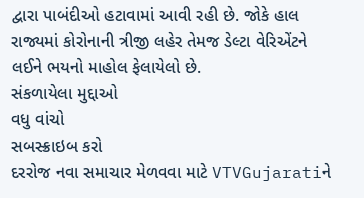દ્વારા પાબંદીઓ હટાવામાં આવી રહી છે. જોકે હાલ રાજ્યમાં કોરોનાની ત્રીજી લહેર તેમજ ડેલ્ટા વેરિએંટને લઈને ભયનો માહોલ ફેલાયેલો છે.
સંકળાયેલા મુદ્દાઓ
વધુ વાંચો
સબસ્ક્રાઇબ કરો
દરરોજ નવા સમાચાર મેળવવા માટે VTVGujaratiને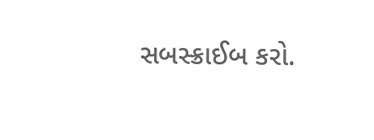સબસ્ક્રાઈબ કરો.